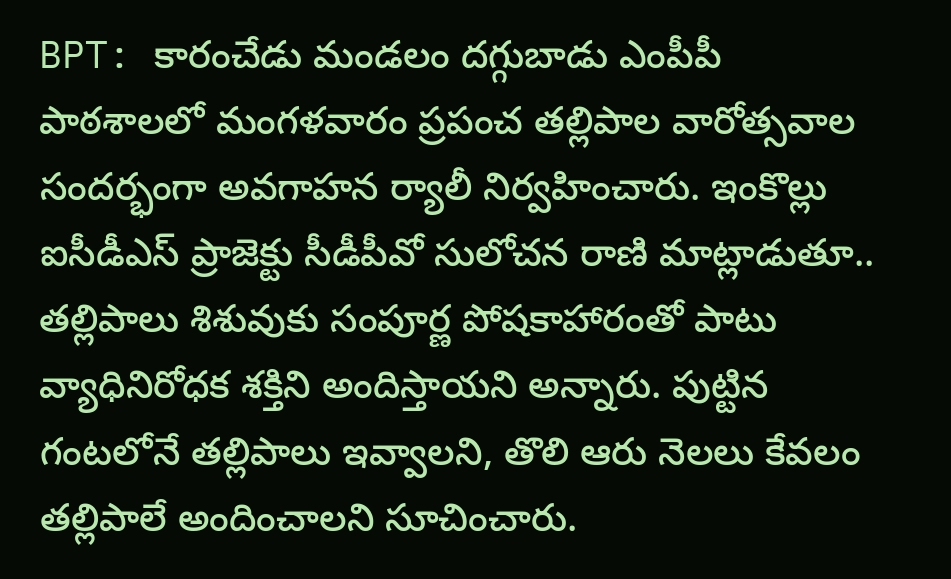BPT: కారంచేడు మండలం దగ్గుబాడు ఎంపీపీ పాఠశాలలో మంగళవారం ప్రపంచ తల్లిపాల వారోత్సవాల సందర్భంగా అవగాహన ర్యాలీ నిర్వహించారు. ఇంకొల్లు ఐసీడీఎస్ ప్రాజెక్టు సీడీపీవో సులోచన రాణి మాట్లాడుతూ.. తల్లిపాలు శిశువుకు సంపూర్ణ పోషకాహారంతో పాటు వ్యాధినిరోధక శక్తిని అందిస్తాయని అన్నారు. పుట్టిన గంటలోనే తల్లిపాలు ఇవ్వాలని, తొలి ఆరు నెలలు కేవలం తల్లిపాలే అందించాలని సూచించారు.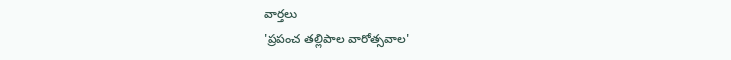వార్తలు
'ప్రపంచ తల్లిపాల వారోత్సవాల'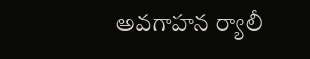అవగాహన ర్యాలీ